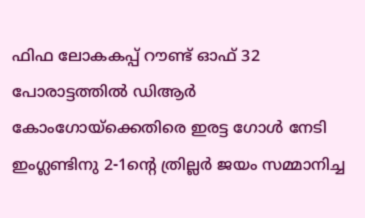ഫിഫ ലോകകപ്പ് റൗണ്ട് ഓഫ് 32 പോരാട്ടത്തിൽ ഡിആർ കോംഗോയ്ക്കെതിരെ ഇരട്ട ഗോൾ നേടി ഇംഗ്ലണ്ടിനു 2-1ന്റെ ത്രില്ലർ ജയം സമ്മാനിച്ച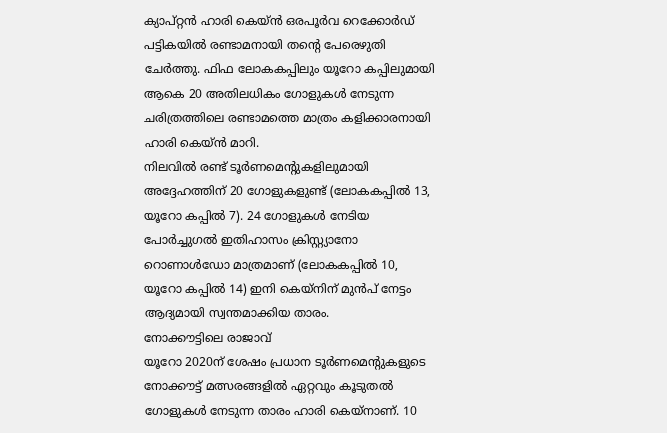ക്യാപ്റ്റൻ ഹാരി കെയ്ൻ ഒരപൂർവ റെക്കോർഡ് പട്ടികയിൽ രണ്ടാമനായി തന്റെ പേരെഴുതി ചേർത്തു. ഫിഫ ലോകകപ്പിലും യൂറോ കപ്പിലുമായി ആകെ 20 അതിലധികം ഗോളുകൾ നേടുന്ന ചരിത്രത്തിലെ രണ്ടാമത്തെ മാത്രം കളിക്കാരനായി ഹാരി കെയ്ൻ മാറി.
നിലവിൽ രണ്ട് ടൂർണമെന്റുകളിലുമായി അദ്ദേഹത്തിന് 20 ഗോളുകളുണ്ട് (ലോകകപ്പിൽ 13, യൂറോ കപ്പിൽ 7). 24 ഗോളുകൾ നേടിയ പോർച്ചുഗൽ ഇതിഹാസം ക്രിസ്റ്റ്യാനോ റൊണാൾഡോ മാത്രമാണ് (ലോകകപ്പിൽ 10, യൂറോ കപ്പിൽ 14) ഇനി കെയ്നിന് മുൻപ് നേട്ടം ആദ്യമായി സ്വന്തമാക്കിയ താരം.
നോക്കൗട്ടിലെ രാജാവ്
യൂറോ 2020ന് ശേഷം പ്രധാന ടൂർണമെന്റുകളുടെ നോക്കൗട്ട് മത്സരങ്ങളിൽ ഏറ്റവും കൂടുതൽ ഗോളുകൾ നേടുന്ന താരം ഹാരി കെയ്നാണ്. 10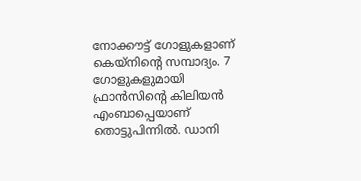നോക്കൗട്ട് ഗോളുകളാണ് കെയ്നിന്റെ സമ്പാദ്യം. 7 ഗോളുകളുമായി ഫ്രാൻസിന്റെ കിലിയൻ എംബാപ്പെയാണ് തൊട്ടുപിന്നിൽ. ഡാനി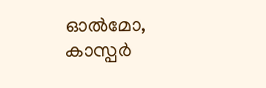ഓൽമോ, കാസ്പർ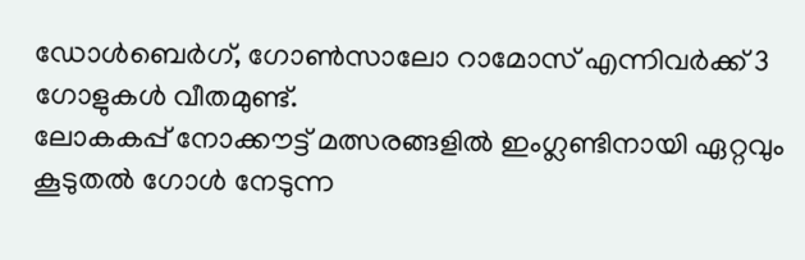ഡോൾബെർഗ്, ഗോൺസാലോ റാമോസ് എന്നിവർക്ക് 3 ഗോളുകൾ വീതമുണ്ട്.
ലോകകപ്പ് നോക്കൗട്ട് മത്സരങ്ങളിൽ ഇംഗ്ലണ്ടിനായി ഏറ്റവും കൂടുതൽ ഗോൾ നേടുന്ന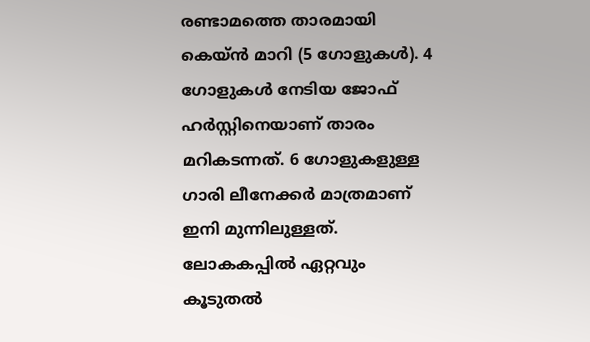രണ്ടാമത്തെ താരമായി കെയ്ൻ മാറി (5 ഗോളുകൾ). 4 ഗോളുകൾ നേടിയ ജോഫ് ഹർസ്റ്റിനെയാണ് താരം മറികടന്നത്. 6 ഗോളുകളുള്ള ഗാരി ലീനേക്കർ മാത്രമാണ് ഇനി മുന്നിലുള്ളത്.
ലോകകപ്പിൽ ഏറ്റവും കൂടുതൽ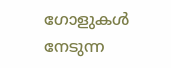ഗോളുകൾ നേടുന്ന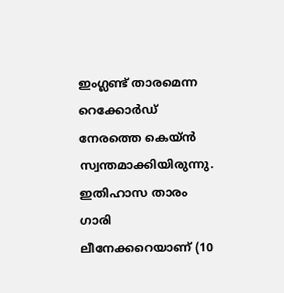ഇംഗ്ലണ്ട് താരമെന്ന റെക്കോർഡ് നേരത്തെ കെയ്ൻ സ്വന്തമാക്കിയിരുന്നു. ഇതിഹാസ താരം ഗാരി ലീനേക്കറെയാണ് (10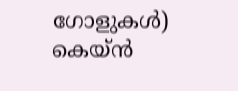ഗോളുകൾ) കെയ്ൻ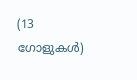(13 ഗോളുകൾ)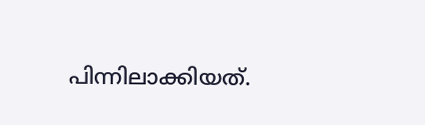പിന്നിലാക്കിയത്.